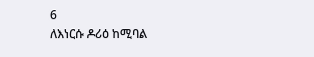6
ለእነርሱ ዶሪዕ ከሚባል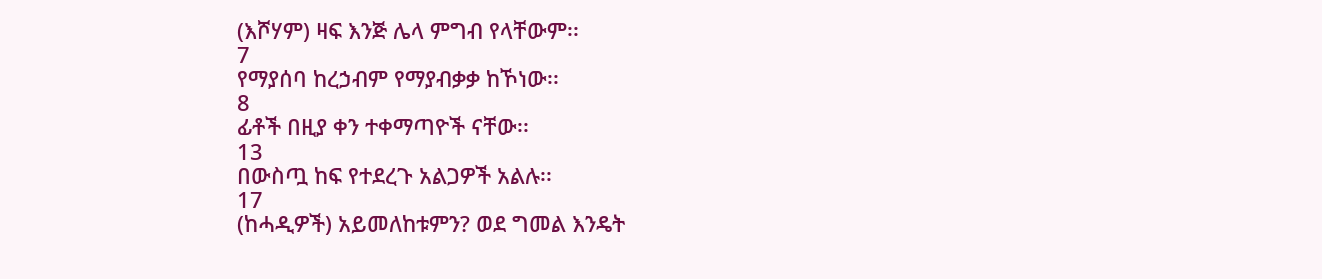(እሾሃም) ዛፍ እንጅ ሌላ ምግብ የላቸውም፡፡
7
የማያሰባ ከረኃብም የማያብቃቃ ከኾነው፡፡
8
ፊቶች በዚያ ቀን ተቀማጣዮች ናቸው፡፡
13
በውስጧ ከፍ የተደረጉ አልጋዎች አልሉ፡፡
17
(ከሓዲዎች) አይመለከቱምን? ወደ ግመል እንዴት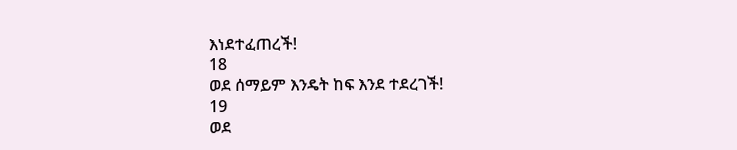እነደተፈጠረች!
18
ወደ ሰማይም እንዴት ከፍ እንደ ተደረገች!
19
ወደ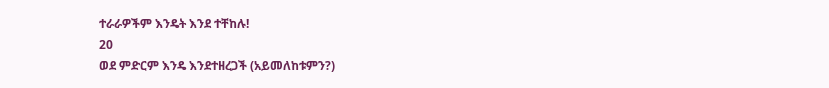ተራራዎችም እንዴት እንደ ተቸከሉ!
20
ወደ ምድርም እንዴ እንደተዘረጋች (አይመለከቱምን?)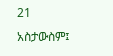21
አስታውስም፤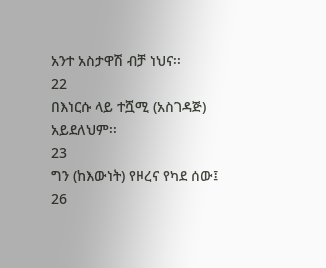አንተ አስታዋሽ ብቻ ነህና፡፡
22
በእነርሱ ላይ ተሿሚ (አስገዳጅ) አይደለህም፡፡
23
ግን (ከእውነት) የዞረና የካደ ሰው፤
26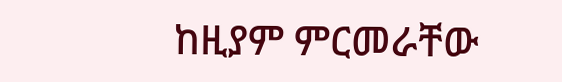ከዚያም ምርመራቸው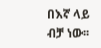በእኛ ላይ ብቻ ነው፡፡